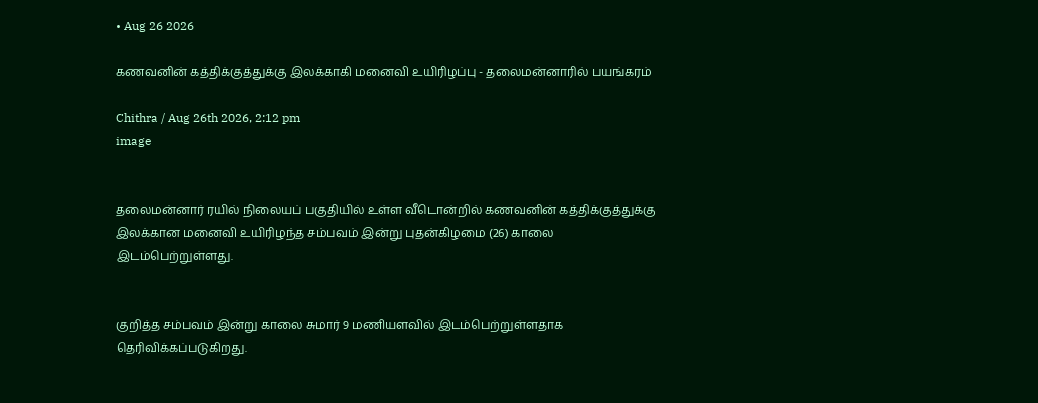• Aug 26 2026

கணவனின் கத்திக்குத்துக்கு இலக்காகி மனைவி உயிரிழப்பு - தலைமன்னாரில் பயங்கரம்

Chithra / Aug 26th 2026, 2:12 pm
image


தலைமன்னார் ரயில் நிலையப் பகுதியில் உள்ள வீடொன்றில் கணவனின் கத்திக்குத்துக்கு இலக்கான மனைவி உயிரிழந்த சம்பவம் இன்று புதன்கிழமை (26) காலை இடம்பெற்றுள்ளது.


குறித்த சம்பவம் இன்று காலை சுமார் 9 மணியளவில் இடம்பெற்றுள்ளதாக தெரிவிக்கப்படுகிறது.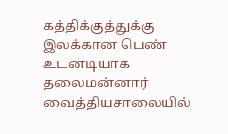கத்திக்குத்துக்கு இலக்கான பெண் உடனடியாக தலைமன்னார் வைத்தியசாலையில்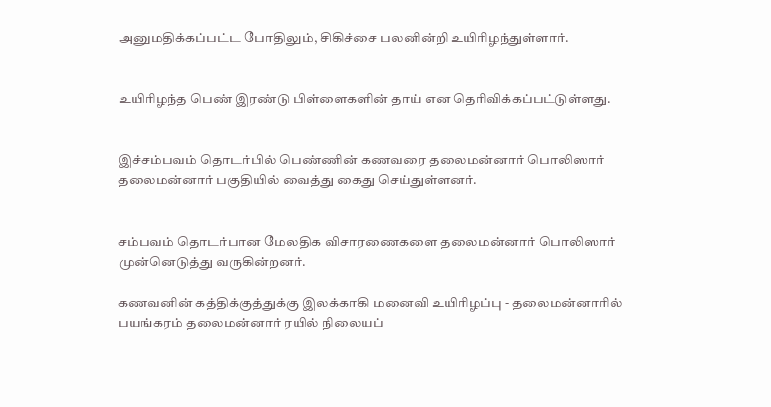அனுமதிக்கப்பட்ட போதிலும், சிகிச்சை பலனின்றி உயிரிழந்துள்ளார்.


உயிரிழந்த பெண் இரண்டு பிள்ளைகளின் தாய் என தெரிவிக்கப்பட்டுள்ளது.


இச்சம்பவம் தொடர்பில் பெண்ணின் கணவரை தலைமன்னார் பொலிஸார் தலைமன்னார் பகுதியில் வைத்து கைது செய்துள்ளனர்.


சம்பவம் தொடர்பான மேலதிக விசாரணைகளை தலைமன்னார் பொலிஸார் முன்னெடுத்து வருகின்றனர்.

கணவனின் கத்திக்குத்துக்கு இலக்காகி மனைவி உயிரிழப்பு - தலைமன்னாரில் பயங்கரம் தலைமன்னார் ரயில் நிலையப்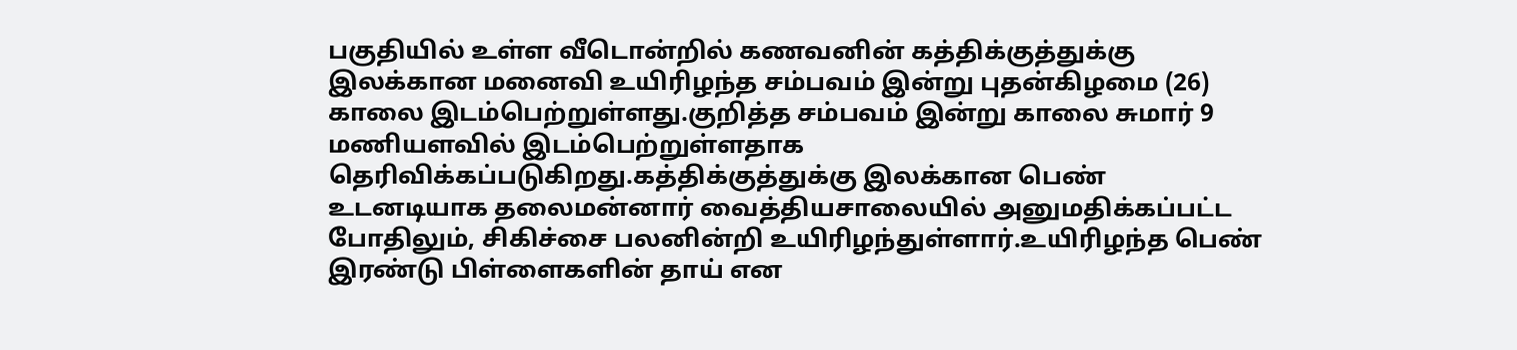பகுதியில் உள்ள வீடொன்றில் கணவனின் கத்திக்குத்துக்கு இலக்கான மனைவி உயிரிழந்த சம்பவம் இன்று புதன்கிழமை (26) காலை இடம்பெற்றுள்ளது.குறித்த சம்பவம் இன்று காலை சுமார் 9 மணியளவில் இடம்பெற்றுள்ளதாக தெரிவிக்கப்படுகிறது.கத்திக்குத்துக்கு இலக்கான பெண் உடனடியாக தலைமன்னார் வைத்தியசாலையில் அனுமதிக்கப்பட்ட போதிலும், சிகிச்சை பலனின்றி உயிரிழந்துள்ளார்.உயிரிழந்த பெண் இரண்டு பிள்ளைகளின் தாய் என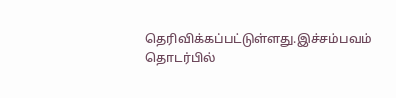தெரிவிக்கப்பட்டுள்ளது.இச்சம்பவம் தொடர்பில்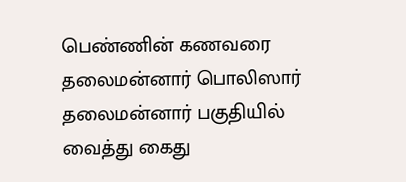பெண்ணின் கணவரை தலைமன்னார் பொலிஸார் தலைமன்னார் பகுதியில் வைத்து கைது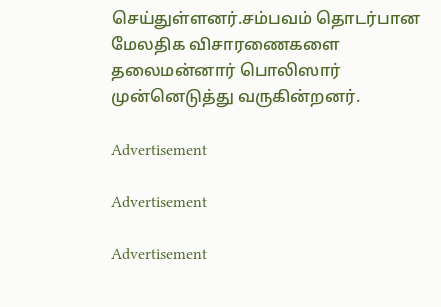செய்துள்ளனர்.சம்பவம் தொடர்பான மேலதிக விசாரணைகளை தலைமன்னார் பொலிஸார் முன்னெடுத்து வருகின்றனர்.

Advertisement

Advertisement

Advertisement